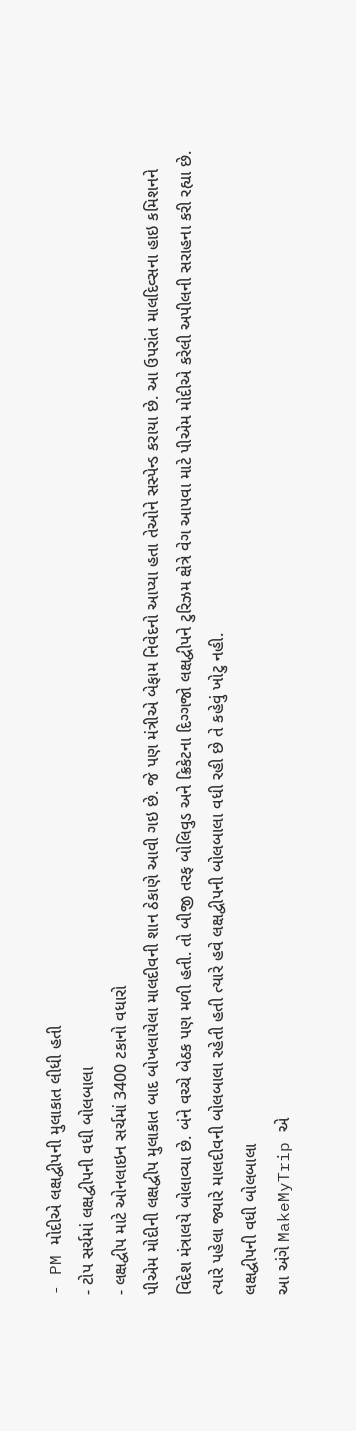- PM મોદીએ લક્ષદ્વીપની મુલાકાત લીધી હતી
- ટોપ સર્ચમાં લક્ષદ્વીપની વધી બોલબાલા
- લક્ષદ્વીપ માટે ઓનલાઇન સર્ચમાં 3400 ટકાનો વધારો
પીએમ મોદીની લક્ષદ્વીપ મુલાકાત બાદ બોખલાયેલા માલદીવની શાન ઠેકાણે આવી ગઇ છે. જે પણ મંત્રીએ બેફામ નિવેદનો આપ્યા હતા તેઓને સસ્પેન્ડ કરાયા છે. આ ઉપરાંત માલદિવ્સના હાઇ કમિશનને વિદેશ મંત્રાલયે બોલાવ્યા છે. બંને વચ્ચે બેઠક પણ મળી હતી. તો બીજી તરફ બોલિવુડ અને ક્રિકેટના દિગ્ગજો લક્ષદ્વીપને ટુરિઝમ ક્ષેત્રે વેગ આપવા માટે પીએમ મોદીએ કરેલી અપીલની સરાહના કરી રહ્યા છે. ત્યારે પહેલા જ્યારે માલદીવની બોલબાલા રહેતી હતી ત્યારે હવે લક્ષદ્વીપની બોલબાલા વધી રહી છે તે કહેવું ખોટુ નહી.
લક્ષદ્વીપની વધી બોલબાલા
આ અંગે MakeMyTrip એ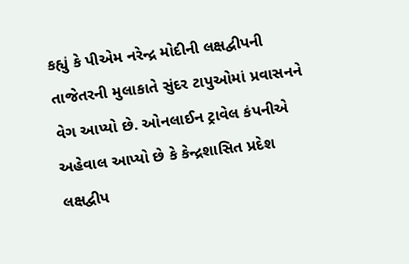કહ્યું કે પીએમ નરેન્દ્ર મોદીની લક્ષદ્વીપની તાજેતરની મુલાકાતે સુંદર ટાપુઓમાં પ્રવાસનને વેગ આપ્યો છે. ઓનલાઈન ટ્રાવેલ કંપનીએ અહેવાલ આપ્યો છે કે કેન્દ્રશાસિત પ્રદેશ લક્ષદ્વીપ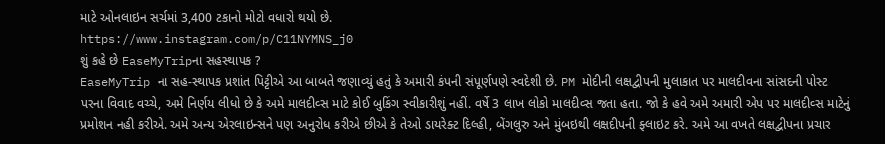માટે ઓનલાઇન સર્ચમાં 3,400 ટકાનો મોટો વધારો થયો છે.
https://www.instagram.com/p/C11NYMNS_j0
શું કહે છે EaseMyTripના સહસ્થાપક ?
EaseMyTrip ના સહ-સ્થાપક પ્રશાંત પિટ્ટીએ આ બાબતે જણાવ્યું હતું કે અમારી કંપની સંપૂર્ણપણે સ્વદેશી છે. PM મોદીની લક્ષદ્વીપની મુલાકાત પર માલદીવના સાંસદની પોસ્ટ પરના વિવાદ વચ્ચે, અમે નિર્ણય લીધો છે કે અમે માલદીવ્સ માટે કોઈ બુકિંગ સ્વીકારીશું નહીં. વર્ષે 3 લાખ લોકો માલદીવ્સ જતા હતા. જો કે હવે અમે અમારી એપ પર માલદીવ્સ માટેનું પ્રમોશન નહી કરીએ. અમે અન્ય એરલાઇન્સને પણ અનુરોધ કરીએ છીએ કે તેઓ ડાયરેક્ટ દિલ્હી, બેંગલુરુ અને મુંબઇથી લક્ષદીપની ફ્લાઇટ કરે. અમે આ વખતે લક્ષદ્વીપના પ્રચાર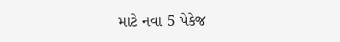માટે નવા 5 પેકેજ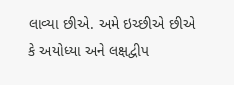લાવ્યા છીએ. અમે ઇચ્છીએ છીએ કે અયોધ્યા અને લક્ષદ્વીપ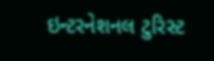ઇન્ટરનેશનલ ટુરિસ્ટ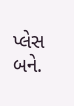પ્લેસ બને.